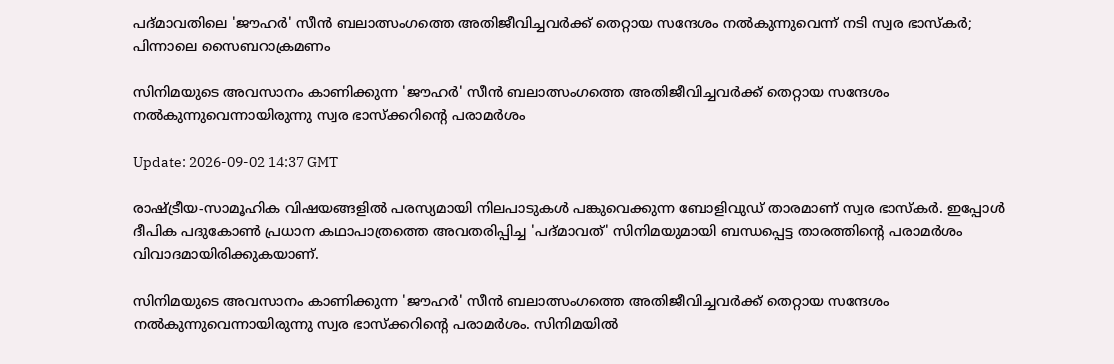പദ്മാവതിലെ 'ജൗഹര്‍' സീന്‍ ബലാത്സംഗത്തെ അതിജീവിച്ചവര്‍ക്ക് തെറ്റായ സന്ദേശം നൽകുന്നുവെന്ന് നടി സ്വര ഭാസ്കർ; പിന്നാലെ സൈബറാക്രമണം

സിനിമയുടെ അവസാനം കാണിക്കുന്ന 'ജൗഹര്‍' സീന്‍ ബലാത്സംഗത്തെ അതിജീവിച്ചവര്‍ക്ക് തെറ്റായ സന്ദേശം നല്‍കുന്നുവെന്നായിരുന്നു സ്വര ഭാസ്‌ക്കറിന്റെ പരാമര്‍ശം

Update: 2026-09-02 14:37 GMT

രാഷ്ട്രീയ-സാമൂഹിക വിഷയങ്ങളില്‍ പരസ്യമായി നിലപാടുകള്‍ പങ്കുവെക്കുന്ന ബോളിവുഡ് താരമാണ് സ്വര ഭാസ്‌കര്‍. ഇപ്പോള്‍ ദീപിക പദുകോണ്‍ പ്രധാന കഥാപാത്രത്തെ അവതരിപ്പിച്ച 'പദ്മാവത്' സിനിമയുമായി ബന്ധപ്പെട്ട താരത്തിന്റെ പരാമര്‍ശം വിവാദമായിരിക്കുകയാണ്.

സിനിമയുടെ അവസാനം കാണിക്കുന്ന 'ജൗഹര്‍' സീന്‍ ബലാത്സംഗത്തെ അതിജീവിച്ചവര്‍ക്ക് തെറ്റായ സന്ദേശം നല്‍കുന്നുവെന്നായിരുന്നു സ്വര ഭാസ്‌ക്കറിന്റെ പരാമര്‍ശം. സിനിമയില്‍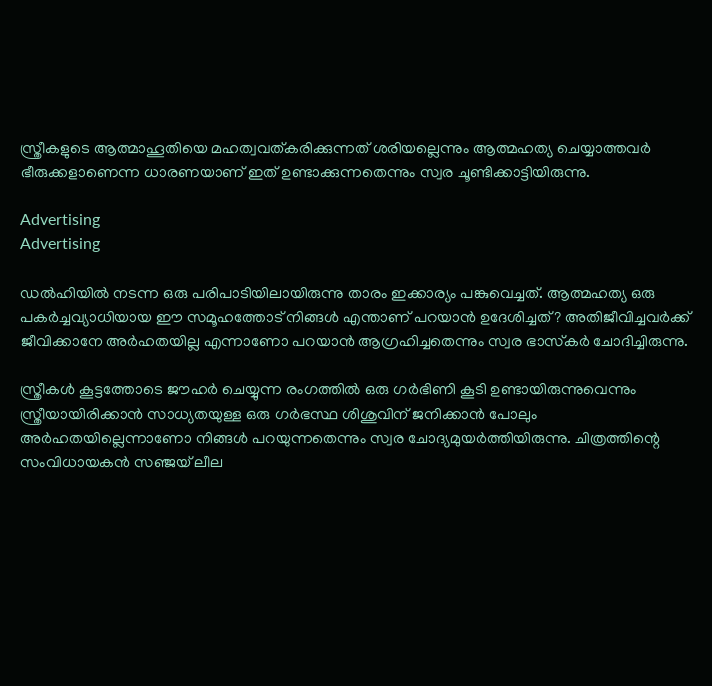സ്ത്രീകളുടെ ആത്മാഹൂതിയെ മഹത്വവത്കരിക്കുന്നത് ശരിയല്ലെന്നും ആത്മഹത്യ ചെയ്യാത്തവര്‍ ഭീരുക്കളാണെന്ന ധാരണയാണ് ഇത് ഉണ്ടാക്കുന്നതെന്നും സ്വര ചൂണ്ടിക്കാട്ടിയിരുന്നു.

Advertising
Advertising

ഡല്‍ഹിയില്‍ നടന്ന ഒരു പരിപാടിയിലായിരുന്നു താരം ഇക്കാര്യം പങ്കുവെച്ചത്. ആത്മഹത്യ ഒരു പകര്‍ച്ചവ്യാധിയായ ഈ സമൂഹത്തോട് നിങ്ങള്‍ എന്താണ് പറയാന്‍ ഉദേശിച്ചത്? അതിജീവിച്ചവര്‍ക്ക് ജീവിക്കാനേ അര്‍ഹതയില്ല എന്നാണോ പറയാന്‍ ആഗ്രഹിച്ചതെന്നും സ്വര ഭാസ്‌കര്‍ ചോദിച്ചിരുന്നു.

സ്ത്രീകള്‍ കൂട്ടത്തോടെ ജൗഹര്‍ ചെയ്യുന്ന രംഗത്തില്‍ ഒരു ഗര്‍ഭിണി കൂടി ഉണ്ടായിരുന്നുവെന്നും സ്ത്രീയായിരിക്കാന്‍ സാധ്യതയുള്ള ഒരു ഗര്‍ഭസ്ഥ ശിശുവിന് ജനിക്കാന്‍ പോലും അര്‍ഹതയില്ലെന്നാണോ നിങ്ങള്‍ പറയുന്നതെന്നും സ്വര ചോദ്യമുയര്‍ത്തിയിരുന്നു. ചിത്രത്തിന്റെ സംവിധായകന്‍ സഞ്ജയ് ലീല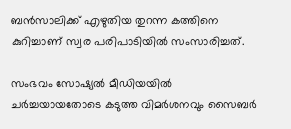ബന്‍സാലിക്ക് എഴുതിയ തുറന്ന കത്തിനെ കുറിച്ചാണ് സ്വര പരിപാടിയില്‍ സംസാരിച്ചത്.

സംഭവം സോഷ്യല്‍ മീഡിയയില്‍ ചര്‍ച്ചയായതോടെ കടുത്ത വിമര്‍ശനവും സൈബര്‍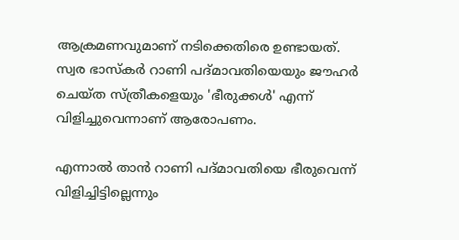ആക്രമണവുമാണ് നടിക്കെതിരെ ഉണ്ടായത്. സ്വര ഭാസ്‌കര്‍ റാണി പദ്മാവതിയെയും ജൗഹര്‍ ചെയ്ത സ്ത്രീകളെയും 'ഭീരുക്കള്‍' എന്ന് വിളിച്ചുവെന്നാണ് ആരോപണം.

എന്നാല്‍ താന്‍ റാണി പദ്മാവതിയെ ഭീരുവെന്ന് വിളിച്ചിട്ടില്ലെന്നും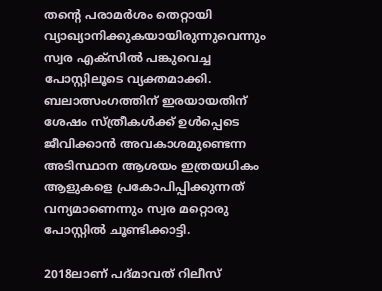തന്റെ പരാമര്‍ശം തെറ്റായി വ്യാഖ്യാനിക്കുകയായിരുന്നുവെന്നും സ്വര എക്സില്‍ പങ്കുവെച്ച പോസ്റ്റിലൂടെ വ്യക്തമാക്കി. ബലാത്സംഗത്തിന് ഇരയായതിന് ശേഷം സ്ത്രീകള്‍ക്ക് ഉള്‍പ്പെടെ ജീവിക്കാന്‍ അവകാശമുണ്ടെന്ന അടിസ്ഥാന ആശയം ഇത്രയധികം ആളുകളെ പ്രകോപിപ്പിക്കുന്നത് വന്യമാണെന്നും സ്വര മറ്റൊരു പോസ്റ്റില്‍ ചൂണ്ടിക്കാട്ടി.

2018ലാണ് പദ്മാവത് റിലീസ്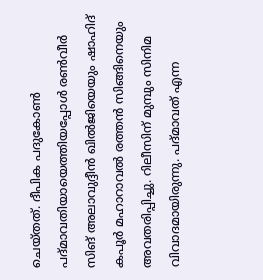ചെയ്തത്. ദീപിക പദുകോണ്‍ പദ്മാവതിയായെത്തിയപ്പോള്‍ രണ്‍വീര്‍ സിങ് അലാവുദ്ദീന്‍ ഖില്‍ജിയെയും ഷാഹിദ് കപൂര്‍ മഹാറാവല്‍ രത്തന്‍ സിങ്ങിനെയും അവതരിപ്പിച്ചു. റിലീസിന് മുമ്പും സിനിമ വിവാദമായിരുന്നു. പദ്മാവത് എന്ന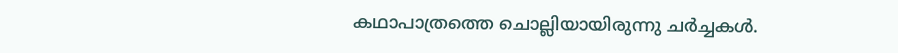കഥാപാത്രത്തെ ചൊല്ലിയായിരുന്നു ചര്‍ച്ചകള്‍.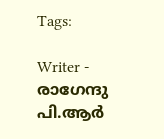Tags:

Writer - രാഗേന്ദു പി.ആർ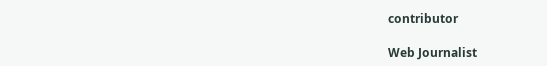contributor

Web Journalist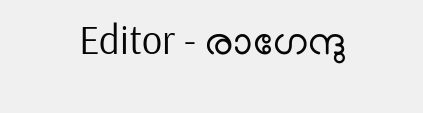Editor - രാഗേന്ദു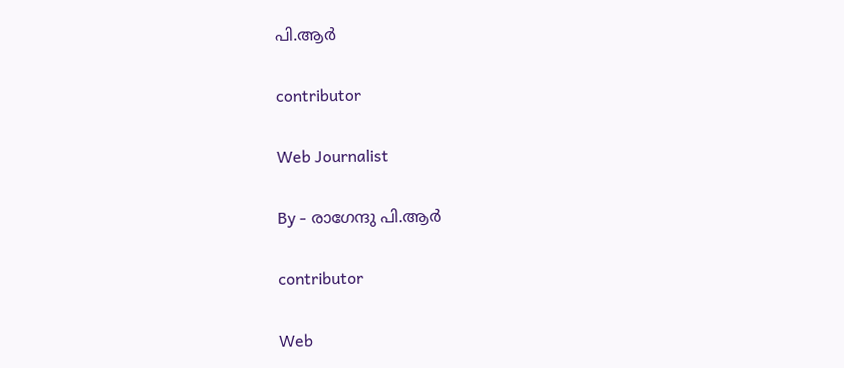പി.ആർ

contributor

Web Journalist

By - രാഗേന്ദു പി.ആർ

contributor

Web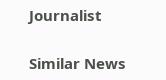Journalist

Similar News